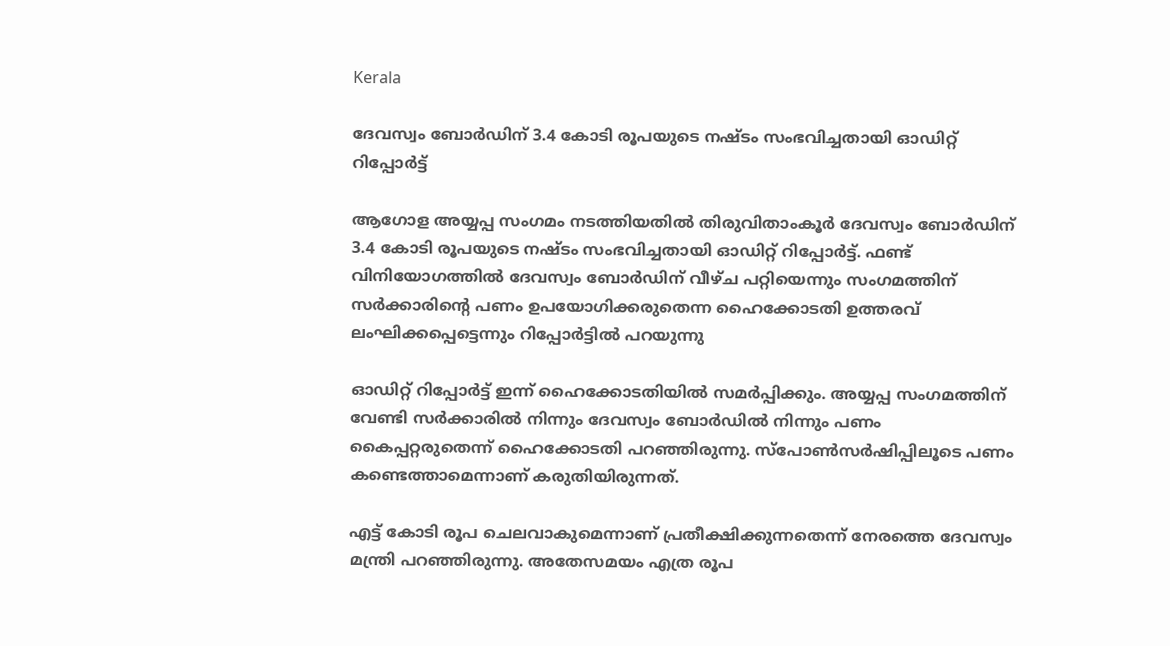Kerala

ദേവസ്വം ബോർഡിന് 3.4 കോടി രൂപയുടെ നഷ്ടം സംഭവിച്ചതായി ഓഡിറ്റ് റിപ്പോർട്ട്

ആഗോള അയ്യപ്പ സംഗമം നടത്തിയതിൽ തിരുവിതാംകൂർ ദേവസ്വം ബോർഡിന് 3.4 കോടി രൂപയുടെ നഷ്ടം സംഭവിച്ചതായി ഓഡിറ്റ് റിപ്പോർട്ട്. ഫണ്ട് വിനിയോഗത്തിൽ ദേവസ്വം ബോർഡിന് വീഴ്ച പറ്റിയെന്നും സംഗമത്തിന് സർക്കാരിന്റെ പണം ഉപയോഗിക്കരുതെന്ന ഹൈക്കോടതി ഉത്തരവ് ലംഘിക്കപ്പെട്ടെന്നും റിപ്പോർട്ടിൽ പറയുന്നു

ഓഡിറ്റ് റിപ്പോർട്ട് ഇന്ന് ഹൈക്കോടതിയിൽ സമർപ്പിക്കും. അയ്യപ്പ സംഗമത്തിന് വേണ്ടി സർക്കാരിൽ നിന്നും ദേവസ്വം ബോർഡിൽ നിന്നും പണം കൈപ്പറ്റരുതെന്ന് ഹൈക്കോടതി പറഞ്ഞിരുന്നു. സ്‌പോൺസർഷിപ്പിലൂടെ പണം കണ്ടെത്താമെന്നാണ് കരുതിയിരുന്നത്.

എട്ട് കോടി രൂപ ചെലവാകുമെന്നാണ് പ്രതീക്ഷിക്കുന്നതെന്ന് നേരത്തെ ദേവസ്വം മന്ത്രി പറഞ്ഞിരുന്നു. അതേസമയം എത്ര രൂപ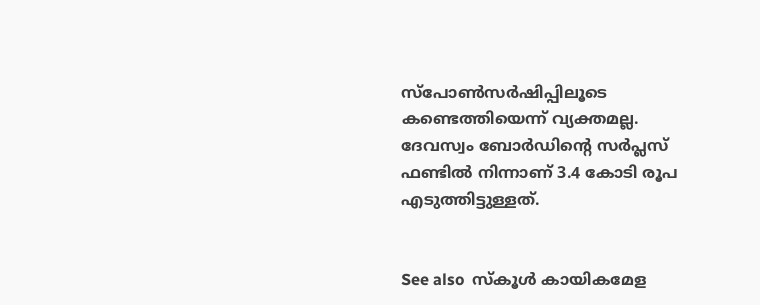സ്‌പോൺസർഷിപ്പിലൂടെ കണ്ടെത്തിയെന്ന് വ്യക്തമല്ല. ദേവസ്വം ബോർഡിന്റെ സർപ്ലസ് ഫണ്ടിൽ നിന്നാണ് 3.4 കോടി രൂപ എടുത്തിട്ടുള്ളത്.


See also  സ്‌കൂൾ കായികമേള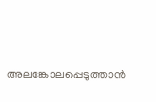അലങ്കോലപ്പെടുത്താൻ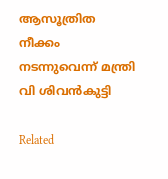ആസൂത്രിത നീക്കം നടന്നുവെന്ന് മന്ത്രി വി ശിവൻകുട്ടി

Related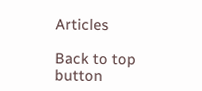Articles

Back to top button